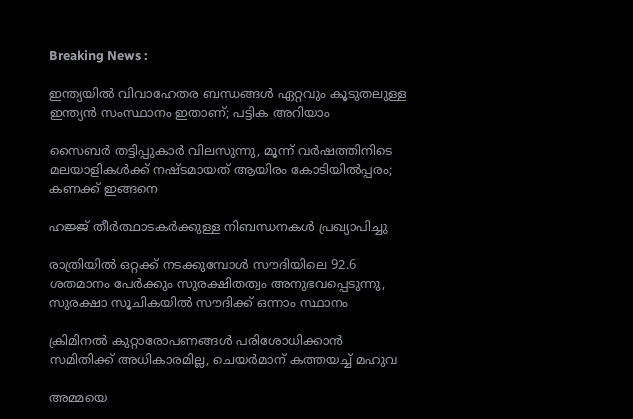Breaking News :

ഇന്ത്യയില്‍ വിവാഹേതര ബന്ധങ്ങള്‍ ഏറ്റവും കൂടുതലുള്ള ഇന്ത്യന്‍ സംസ്ഥാനം ഇതാണ്; പട്ടിക അറിയാം

സൈബര്‍ തട്ടിപ്പുകാര്‍ വിലസുന്നു, മൂന്ന് വര്‍ഷത്തിനിടെ മലയാളികള്‍ക്ക് നഷ്ടമായത് ആയിരം കോടിയില്‍പ്പരം; കണക്ക് ഇങ്ങനെ

ഹജ്ജ് തീർത്ഥാടകർക്കുള്ള നിബന്ധനകൾ പ്രഖ്യാപിച്ചു

രാത്രിയിൽ ഒറ്റക്ക് നടക്കുമ്പോൾ സൗദിയിലെ 92.6 ശതമാനം പേർക്കും സുരക്ഷിതത്വം അനുഭവപ്പെടുന്നു, സുരക്ഷാ സൂചികയിൽ സൗദിക്ക് ഒന്നാം സ്ഥാനം

ക്രിമിനല്‍ കുറ്റാരോപണങ്ങള്‍ പരിശോധിക്കാന്‍ സമിതിക്ക്‌ അധികാരമില്ല, ചെയര്‍മാന്‌ കത്തയച്ച് മഹുവ

അമ്മയെ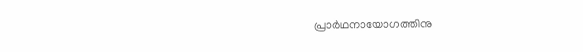പ്രാര്‍ഥനായോഗത്തിനു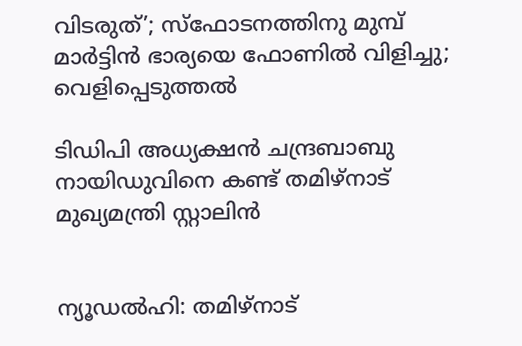വിടരുത്’; സ്‌ഫോടനത്തിനു മുമ്പ് മാര്‍ട്ടിന്‍ ഭാര്യയെ ഫോണില്‍ വിളിച്ചു; വെളിപ്പെടുത്തല്‍

ടിഡിപി അധ്യക്ഷൻ ചന്ദ്രബാബു നായിഡുവിനെ കണ്ട് തമിഴ്‌നാട് മുഖ്യമന്ത്രി സ്റ്റാലിൻ


ന്യൂഡൽഹി: തമിഴ്‌നാട്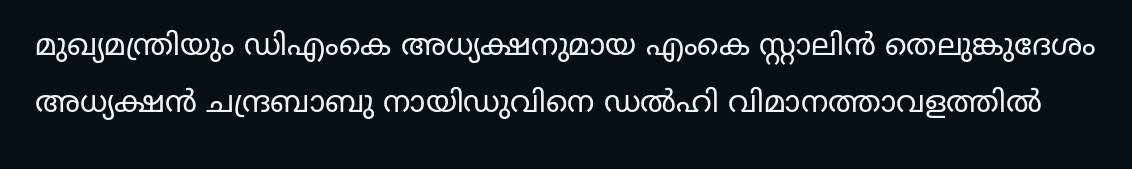മുഖ്യമന്ത്രിയും ഡിഎംകെ അധ്യക്ഷനുമായ എംകെ സ്റ്റാലിൻ തെലുങ്കുദേശം അധ്യക്ഷൻ ചന്ദ്രബാബു നായിഡുവിനെ ഡൽഹി വിമാനത്താവളത്തിൽ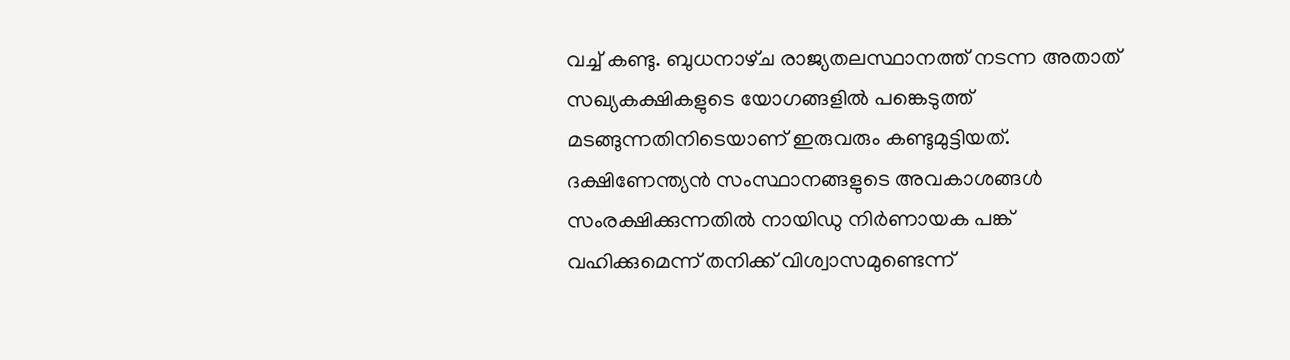വച്ച് കണ്ടു. ബുധനാഴ്‌ച രാജ്യതലസ്ഥാനത്ത് നടന്ന അതാത് സഖ്യകക്ഷികളുടെ യോഗങ്ങളിൽ പങ്കെടുത്ത് മടങ്ങുന്നതിനിടെയാണ് ഇരുവരും കണ്ടുമുട്ടിയത്. ദക്ഷിണേന്ത്യൻ സംസ്ഥാനങ്ങളുടെ അവകാശങ്ങൾ സംരക്ഷിക്കുന്നതിൽ നായിഡു നിർണായക പങ്ക് വഹിക്കുമെന്ന് തനിക്ക് വിശ്വാസമുണ്ടെന്ന്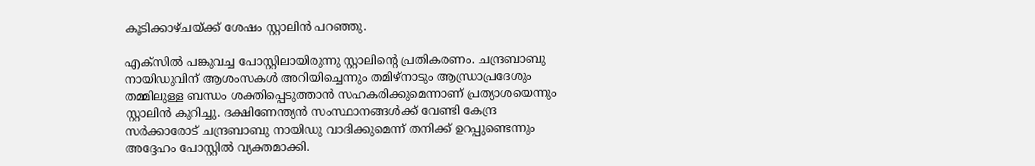കൂടിക്കാഴ്‌ചയ്‌ക്ക് ശേഷം സ്റ്റാലിൻ പറഞ്ഞു.

എക്‌സിൽ പങ്കുവച്ച പോസ്റ്റിലായിരുന്നു സ്റ്റാലിന്‍റെ പ്രതികരണം. ചന്ദ്രബാബു നായിഡുവിന് ആശംസകൾ അറിയിച്ചെന്നും തമിഴ്‌നാടും ആന്ധ്രാപ്രദേശും തമ്മിലുള്ള ബന്ധം ശക്തിപ്പെടുത്താൻ സഹകരിക്കുമെന്നാണ് പ്രത്യാശയെന്നും സ്റ്റാലിൻ കുറിച്ചു. ദക്ഷിണേന്ത്യൻ സംസ്ഥാനങ്ങൾക്ക് വേണ്ടി കേന്ദ്ര സർക്കാരോട് ചന്ദ്രബാബു നായിഡു വാദിക്കുമെന്ന് തനിക്ക് ഉറപ്പുണ്ടെന്നും അദ്ദേഹം പോസ്റ്റിൽ വ്യക്തമാക്കി.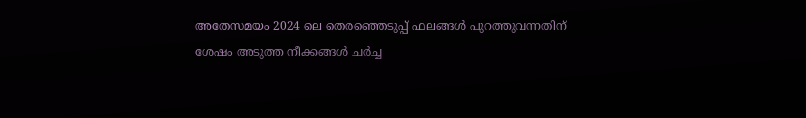അതേസമയം 2024 ലെ തെരഞ്ഞെടുപ്പ് ഫലങ്ങൾ പുറത്തുവന്നതിന് ശേഷം അടുത്ത നീക്കങ്ങൾ ചർച്ച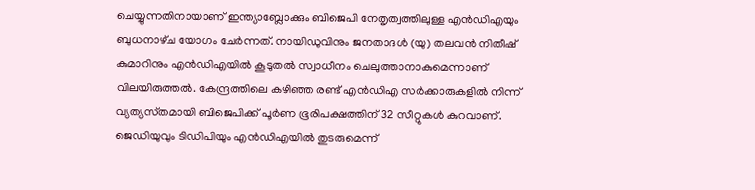ചെയ്യുന്നതിനായാണ് ഇന്ത്യാബ്ലോക്കും ബിജെപി നേതൃത്വത്തിലുള്ള എൻഡിഎയും ബുധനാഴ്‌ച യോഗം ചേർന്നത്. നായിഡുവിനും ജനതാദൾ (യു) തലവൻ നിതീഷ് കുമാറിനും എൻഡിഎയിൽ കൂടുതൽ സ്വാധീനം ചെലുത്താനാകുമെന്നാണ് വിലയിരുത്തൽ. കേന്ദ്രത്തിലെ കഴിഞ്ഞ രണ്ട് എൻഡിഎ സർക്കാരുകളിൽ നിന്ന് വ്യത്യസ്‌തമായി ബിജെപിക്ക് പൂർണ ഭൂരിപക്ഷത്തിന് 32 സീറ്റുകൾ കുറവാണ്. ജെഡിയുവും ടിഡിപിയും എൻഡിഎയിൽ തുടരുമെന്ന്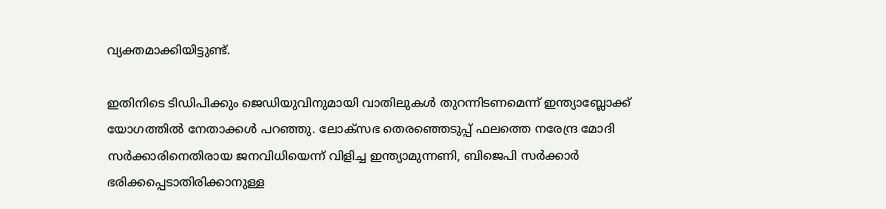വ്യക്തമാക്കിയിട്ടുണ്ട്.

ഇതിനിടെ ടിഡിപിക്കും ജെഡിയുവിനുമായി വാതിലുകൾ തുറന്നിടണമെന്ന് ഇന്ത്യാബ്ലോക്ക് യോഗത്തിൽ നേതാക്കൾ പറഞ്ഞു. ലോക്‌സഭ തെരഞ്ഞെടുപ്പ് ഫലത്തെ നരേന്ദ്ര മോദി സർക്കാരിനെതിരായ ജനവിധിയെന്ന് വിളിച്ച ഇന്ത്യാമുന്നണി, ബിജെപി സർക്കാർ ഭരിക്കപ്പെടാതിരിക്കാനുള്ള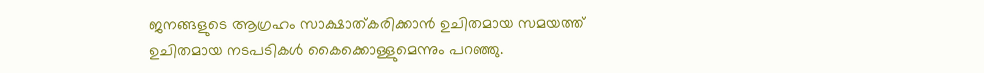ജനങ്ങളുടെ ആഗ്രഹം സാക്ഷാത്കരിക്കാൻ ഉചിതമായ സമയത്ത് ഉചിതമായ നടപടികൾ കൈക്കൊള്ളുമെന്നും പറഞ്ഞു.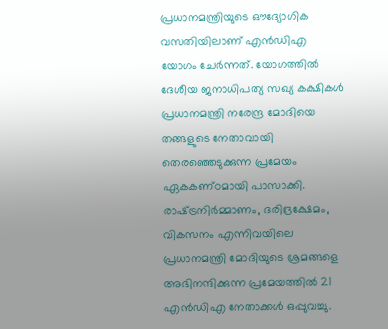പ്രധാനമന്ത്രിയുടെ ഔദ്യോഗിക വസതിയിലാണ് എൻഡിഎ യോഗം ചേർന്നത്. യോഗത്തിൽ ദേശീയ ജനാധിപത്യ സഖ്യ കക്ഷികൾ പ്രധാനമന്ത്രി നരേന്ദ്ര മോദിയെ തങ്ങളുടെ നേതാവായി തെരഞ്ഞെടുക്കുന്ന പ്രമേയം ഏകകണ്‌ഠമായി പാസാക്കി. രാഷ്‌ട്രനിർമ്മാണം, ദരിദ്രക്ഷേമം, വികസനം എന്നിവയിലെ പ്രധാനമന്ത്രി മോദിയുടെ ശ്രമങ്ങളെ അഭിനന്ദിക്കുന്ന പ്രമേയത്തിൽ 21 എൻഡിഎ നേതാക്കൾ ഒപ്പുവച്ചു.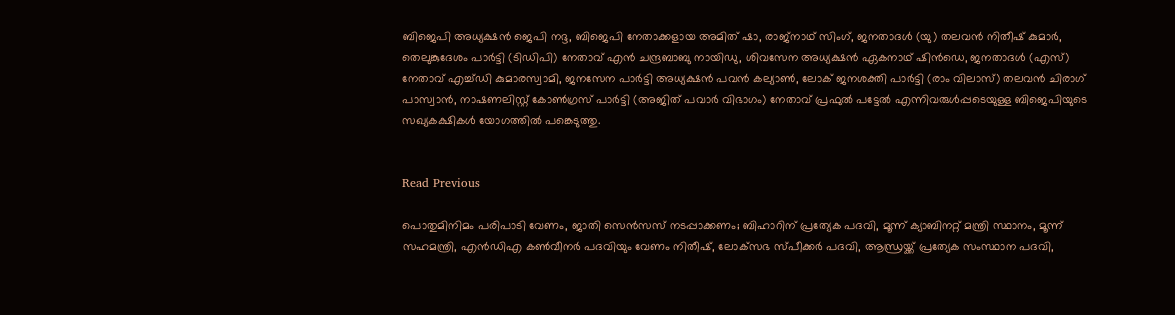ബിജെപി അധ്യക്ഷൻ ജെപി നദ്ദ, ബിജെപി നേതാക്കളായ അമിത് ഷാ, രാജ്‌നാഥ് സിംഗ്, ജനതാദൾ (യു) തലവൻ നിതീഷ് കുമാർ, തെലുങ്കുദേശം പാർട്ടി (ടിഡിപി) നേതാവ് എൻ ചന്ദ്രബാബു നായിഡു, ശിവസേന അധ്യക്ഷൻ ഏകനാഥ് ഷിൻഡെ, ജനതാദൾ (എസ്) നേതാവ് എച്ച്ഡി കുമാരസ്വാമി, ജനസേന പാർട്ടി അധ്യക്ഷൻ പവൻ കല്യാൺ, ലോക് ജനശക്തി പാർട്ടി (രാം വിലാസ്) തലവൻ ചിരാഗ് പാസ്വാൻ, നാഷണലിസ്റ്റ് കോൺഗ്രസ് പാർട്ടി (അജിത് പവാർ വിഭാഗം) നേതാവ് പ്രഫുൽ പട്ടേൽ എന്നിവരുൾപ്പടെയുള്ള ബിജെപിയുടെ സഖ്യകക്ഷികൾ യോഗത്തിൽ പങ്കെടുത്തു.


Read Previous

പൊതുമിനിമം പരിപാടി വേണം, ജാതി സെന്‍സസ് നടപ്പാക്കണം; ബിഹാറിന് പ്രത്യേക പദവി, മൂന്ന് ക്യാബിനറ്റ് മന്ത്രി സ്ഥാനം, മൂന്ന് സഹമന്ത്രി, എന്‍ഡിഎ കണ്‍വീനര്‍ പദവിയും വേണം നിതീഷ്, ലോക്‌സഭ സ്പീക്കര്‍ പദവി, ആന്ധ്രയ്ക്ക് പ്രത്യേക സംസ്ഥാന പദവി,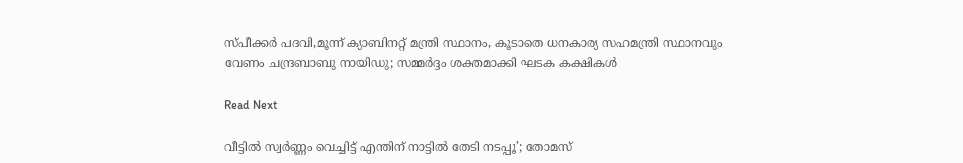സ്പീക്കര്‍ പദവി,മൂന്ന് ക്യാബിനറ്റ് മന്ത്രി സ്ഥാനം, കൂടാതെ ധനകാര്യ സഹമന്ത്രി സ്ഥാനവും വേണം ചന്ദ്രബാബു നായിഡു; സമ്മര്‍ദ്ദം ശക്തമാക്കി ഘടക കക്ഷികള്‍

Read Next

വീട്ടില്‍ സ്വര്‍ണ്ണം വെച്ചിട്ട് എന്തിന് നാട്ടില്‍ തേടി നടപ്പൂ’; തോമസ്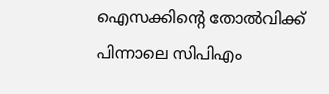ഐസക്കിന്‍റെ തോല്‍വിക്ക് പിന്നാലെ സിപിഎം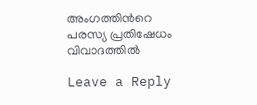അംഗത്തിന്‍റെ പരസ്യ പ്രതിഷേധം വിവാദത്തില്‍

Leave a Reply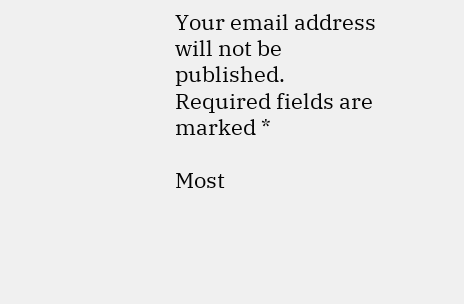Your email address will not be published. Required fields are marked *

Most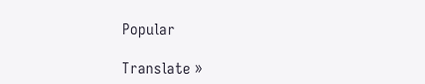Popular

Translate »